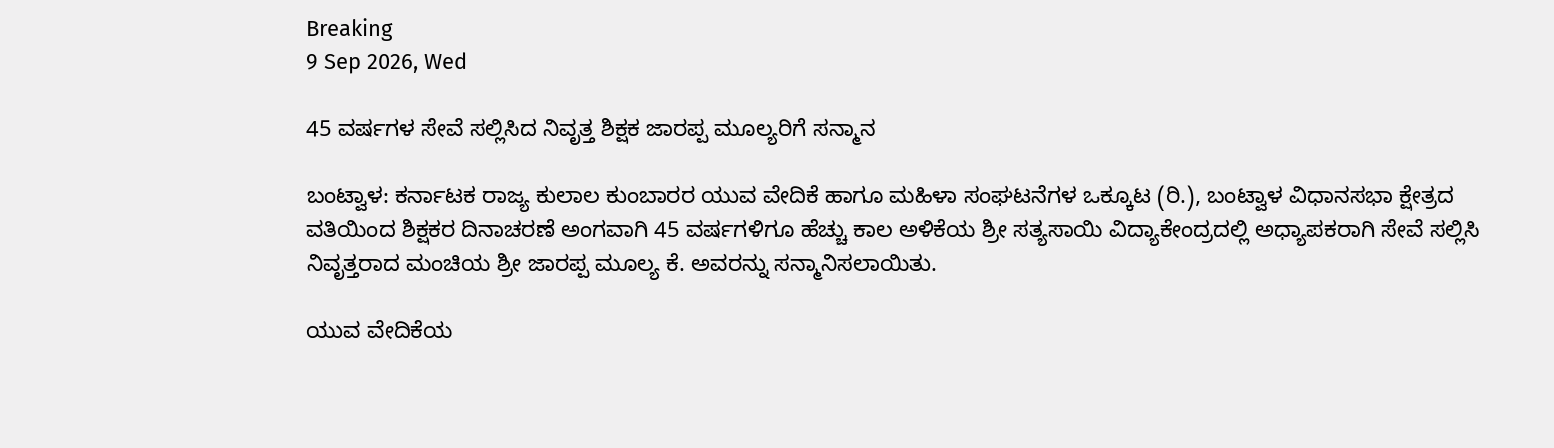Breaking
9 Sep 2026, Wed

45 ವರ್ಷಗಳ ಸೇವೆ ಸಲ್ಲಿಸಿದ ನಿವೃತ್ತ ಶಿಕ್ಷಕ ಜಾರಪ್ಪ ಮೂಲ್ಯರಿಗೆ ಸನ್ಮಾನ

ಬಂಟ್ವಾಳ: ಕರ್ನಾಟಕ ರಾಜ್ಯ ಕುಲಾಲ ಕುಂಬಾರರ ಯುವ ವೇದಿಕೆ ಹಾಗೂ ಮಹಿಳಾ ಸಂಘಟನೆಗಳ ಒಕ್ಕೂಟ (ರಿ.), ಬಂಟ್ವಾಳ ವಿಧಾನಸಭಾ ಕ್ಷೇತ್ರದ ವತಿಯಿಂದ ಶಿಕ್ಷಕರ ದಿನಾಚರಣೆ ಅಂಗವಾಗಿ 45 ವರ್ಷಗಳಿಗೂ ಹೆಚ್ಚು ಕಾಲ ಅಳಿಕೆಯ ಶ್ರೀ ಸತ್ಯಸಾಯಿ ವಿದ್ಯಾಕೇಂದ್ರದಲ್ಲಿ ಅಧ್ಯಾಪಕರಾಗಿ ಸೇವೆ ಸಲ್ಲಿಸಿ ನಿವೃತ್ತರಾದ ಮಂಚಿಯ ಶ್ರೀ ಜಾರಪ್ಪ ಮೂಲ್ಯ ಕೆ. ಅವರನ್ನು ಸನ್ಮಾನಿಸಲಾಯಿತು.

ಯುವ ವೇದಿಕೆಯ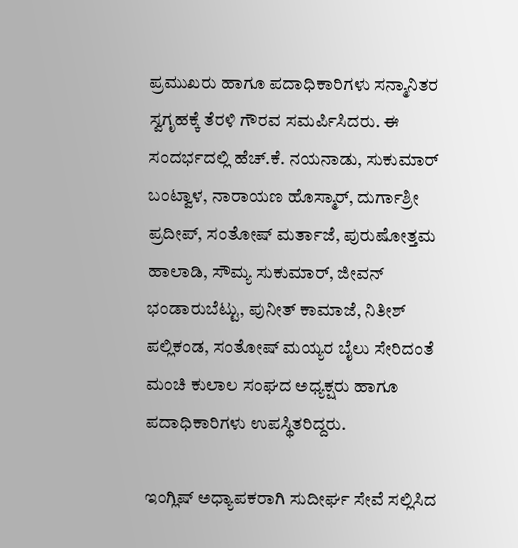ಪ್ರಮುಖರು ಹಾಗೂ ಪದಾಧಿಕಾರಿಗಳು ಸನ್ಮಾನಿತರ ಸ್ವಗೃಹಕ್ಕೆ ತೆರಳಿ ಗೌರವ ಸಮರ್ಪಿಸಿದರು. ಈ ಸಂದರ್ಭದಲ್ಲಿ ಹೆಚ್.ಕೆ. ನಯನಾಡು, ಸುಕುಮಾರ್ ಬಂಟ್ವಾಳ, ನಾರಾಯಣ ಹೊಸ್ಮಾರ್, ದುರ್ಗಾಶ್ರೀ ಪ್ರದೀಪ್, ಸಂತೋಷ್ ಮರ್ತಾಜೆ, ಪುರುಷೋತ್ತಮ ಹಾಲಾಡಿ, ಸೌಮ್ಯ ಸುಕುಮಾರ್, ಜೀವನ್ ಭಂಡಾರುಬೆಟ್ಟು, ಪುನೀತ್ ಕಾಮಾಜೆ, ನಿತೀಶ್ ಪಲ್ಲಿಕಂಡ, ಸಂತೋಷ್ ಮಯ್ಯರ ಬೈಲು ಸೇರಿದಂತೆ ಮಂಚಿ ಕುಲಾಲ ಸಂಘದ ಅಧ್ಯಕ್ಷರು ಹಾಗೂ ಪದಾಧಿಕಾರಿಗಳು ಉಪಸ್ಥಿತರಿದ್ದರು.

ಇಂಗ್ಲಿಷ್ ಅಧ್ಯಾಪಕರಾಗಿ ಸುದೀರ್ಘ ಸೇವೆ ಸಲ್ಲಿಸಿದ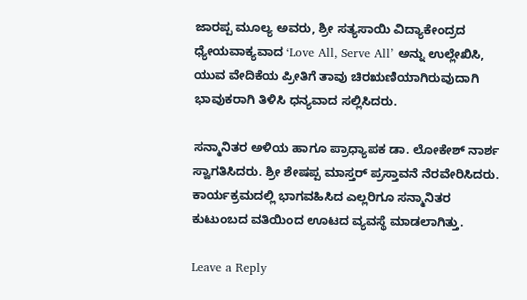ಜಾರಪ್ಪ ಮೂಲ್ಯ ಅವರು, ಶ್ರೀ ಸತ್ಯಸಾಯಿ ವಿದ್ಯಾಕೇಂದ್ರದ ಧ್ಯೇಯವಾಕ್ಯವಾದ ‘Love All, Serve All’ ಅನ್ನು ಉಲ್ಲೇಖಿಸಿ, ಯುವ ವೇದಿಕೆಯ ಪ್ರೀತಿಗೆ ತಾವು ಚಿರಋಣಿಯಾಗಿರುವುದಾಗಿ ಭಾವುಕರಾಗಿ ತಿಳಿಸಿ ಧನ್ಯವಾದ ಸಲ್ಲಿಸಿದರು.

ಸನ್ಮಾನಿತರ ಅಳಿಯ ಹಾಗೂ ಪ್ರಾಧ್ಯಾಪಕ ಡಾ. ಲೋಕೇಶ್ ನಾರ್ಶ ಸ್ವಾಗತಿಸಿದರು. ಶ್ರೀ ಶೇಷಪ್ಪ ಮಾಸ್ತರ್ ಪ್ರಸ್ತಾವನೆ ನೆರವೇರಿಸಿದರು. ಕಾರ್ಯಕ್ರಮದಲ್ಲಿ ಭಾಗವಹಿಸಿದ ಎಲ್ಲರಿಗೂ ಸನ್ಮಾನಿತರ ಕುಟುಂಬದ ವತಿಯಿಂದ ಊಟದ ವ್ಯವಸ್ಥೆ ಮಾಡಲಾಗಿತ್ತು.

Leave a Reply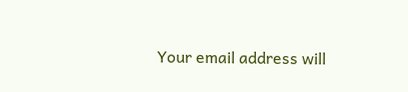Your email address will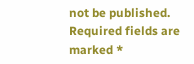not be published. Required fields are marked *